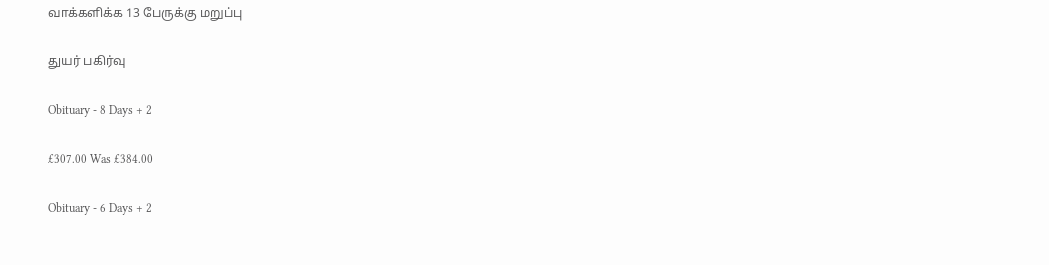வாக்களிக்க 13 பேருக்கு மறுப்பு

துயர் பகிர்வு

Obituary - 8 Days + 2

£307.00 Was £384.00

Obituary - 6 Days + 2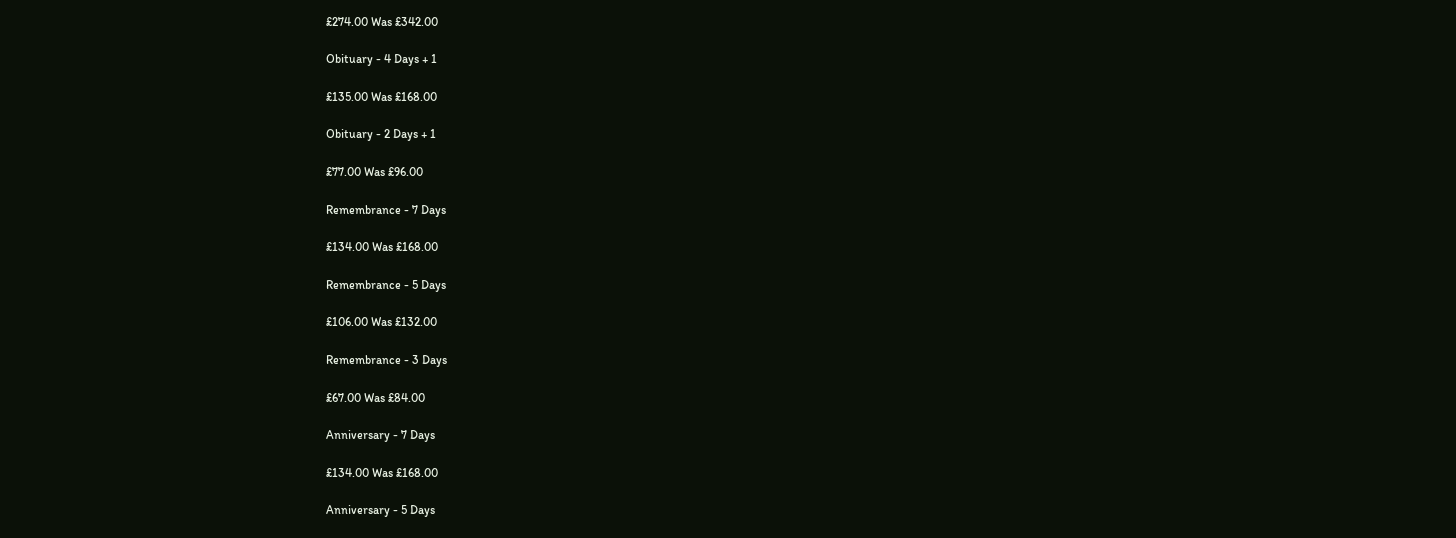£274.00 Was £342.00

Obituary - 4 Days + 1

£135.00 Was £168.00

Obituary - 2 Days + 1

£77.00 Was £96.00

Remembrance - 7 Days

£134.00 Was £168.00

Remembrance - 5 Days

£106.00 Was £132.00

Remembrance - 3 Days

£67.00 Was £84.00

Anniversary - 7 Days

£134.00 Was £168.00

Anniversary - 5 Days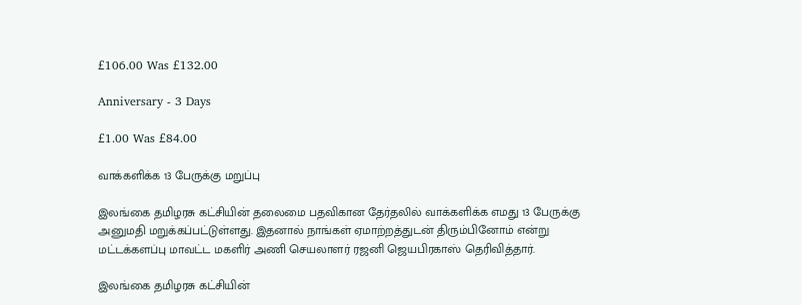£106.00 Was £132.00

Anniversary - 3 Days

£1.00 Was £84.00

வாக்களிக்க 13 பேருக்கு மறுப்பு

இலங்கை தமிழரசு கட்சியின் தலைமை பதவிகான தேர்தலில் வாக்களிக்க எமது 13 பேருக்கு அனுமதி மறுக்கப்பட்டுள்ளது. இதனால் நாங்கள் ஏமாற்றத்துடன் திரும்பினோம் என்று மட்டக்களப்பு மாவட்ட மகளிர் அணி செயலாளர் ரஜனி ஜெயபிரகாஸ் தெரிவித்தார்.

இலங்கை தமிழரசு கட்சியின்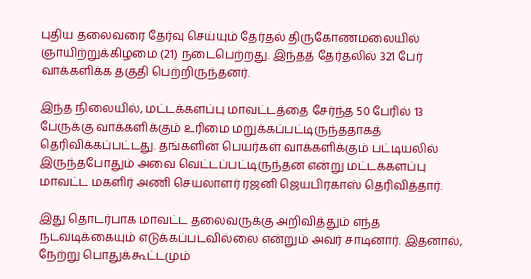புதிய தலைவரை தேர்வு செய்யும் தேர்தல் திருகோணமலையில் ஞாயிற்றுக்கிழமை (21) நடைபெற்றது. இந்தத் தேர்தலில் 321 பேர் வாக்களிக்க தகுதி பெற்றிருந்தனர்.

இந்த நிலையில், மட்டக்களப்பு மாவட்டத்தை சேர்ந்த 50 பேரில் 13 பேருக்கு வாக்களிக்கும் உரிமை மறுக்கப்பட்டிருந்ததாகத் தெரிவிக்கப்பட்டது. தங்களின் பெயர்கள் வாக்களிக்கும் பட்டியலில் இருந்தபோதும் அவை வெட்டப்பட்டிருந்தன என்று மட்டக்களப்பு மாவட்ட மகளிர் அணி செயலாளர் ரஜனி ஜெயபிரகாஸ் தெரிவித்தார்.

இது தொடர்பாக மாவட்ட தலைவருக்கு அறிவித்தும் எந்த நடவடிக்கையும் எடுக்கப்படவில்லை என்றும் அவர் சாடினார். இதனால், நேற்று பொதுக்கூட்டமும்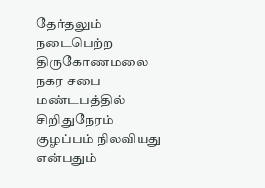தேர்தலும் நடைபெற்ற திருகோணமலை நகர சபை மண்டபத்தில் சிறிதுநேரம் குழப்பம் நிலவியது என்பதும்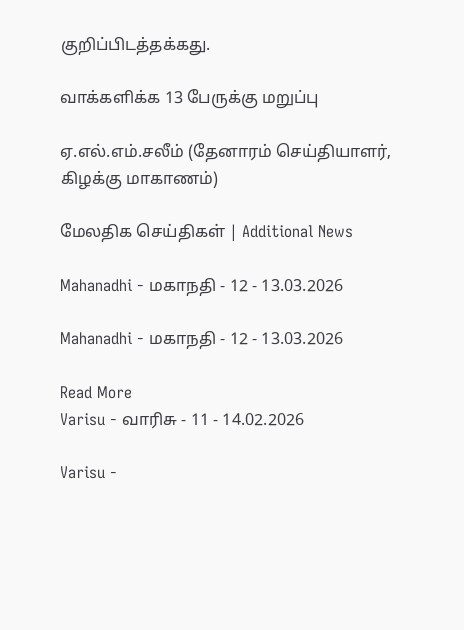குறிப்பிடத்தக்கது.

வாக்களிக்க 13 பேருக்கு மறுப்பு

ஏ.எல்.எம்.சலீம் (தேனாரம் செய்தியாளர், கிழக்கு மாகாணம்)

மேலதிக செய்திகள் | Additional News

Mahanadhi - மகாநதி - 12 - 13.03.2026

Mahanadhi - மகாநதி - 12 - 13.03.2026

Read More
Varisu - வாரிசு - 11 - 14.02.2026

Varisu -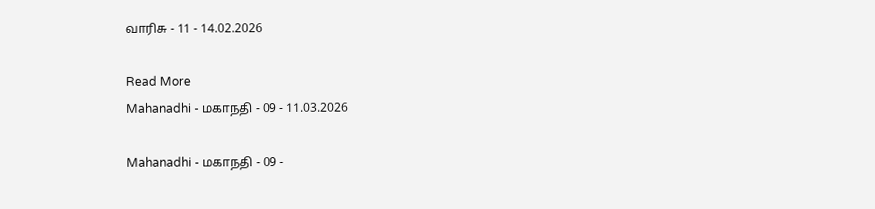வாரிசு - 11 - 14.02.2026

Read More
Mahanadhi - மகாநதி - 09 - 11.03.2026

Mahanadhi - மகாநதி - 09 -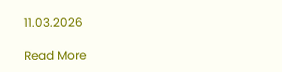11.03.2026

Read More